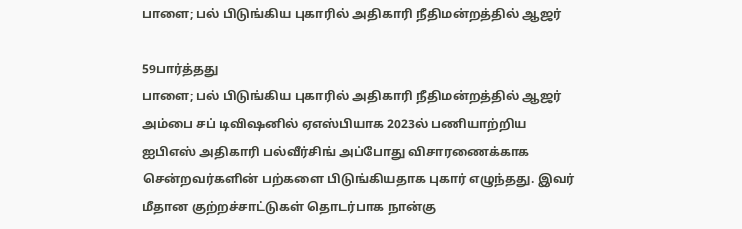பாளை; பல் பிடுங்கிய புகாரில் அதிகாரி நீதிமன்றத்தில் ஆஜர்

59பார்த்தது
பாளை; பல் பிடுங்கிய புகாரில் அதிகாரி நீதிமன்றத்தில் ஆஜர்
அம்பை சப் டிவிஷனில் ஏஎஸ்பியாக 2023ல் பணியாற்றிய ஐபிஎஸ் அதிகாரி பல்வீர்சிங் அப்போது விசாரணைக்காக சென்றவர்களின் பற்களை பிடுங்கியதாக புகார் எழுந்தது. இவர் மீதான குற்றச்சாட்டுகள் தொடர்பாக நான்கு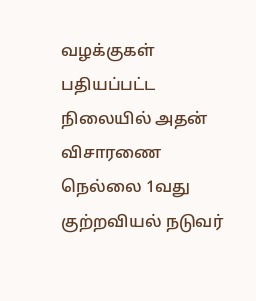வழக்குகள் பதியப்பட்ட நிலையில் அதன் விசாரணை நெல்லை 1வது குற்றவியல் நடுவர்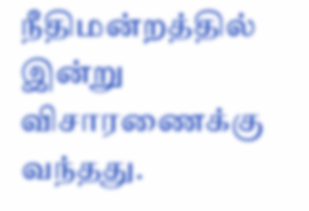நீதிமன்றத்தில் இன்று விசாரணைக்கு வந்தது.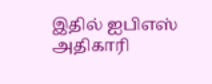இதில் ஐபிஎஸ் அதிகாரி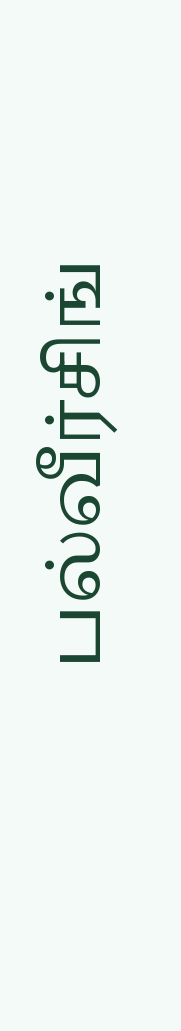பல்வீர்சிங்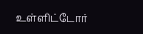உள்ளிட்டோர்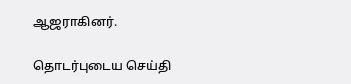ஆஜராகினர்.

தொடர்புடைய செய்தி